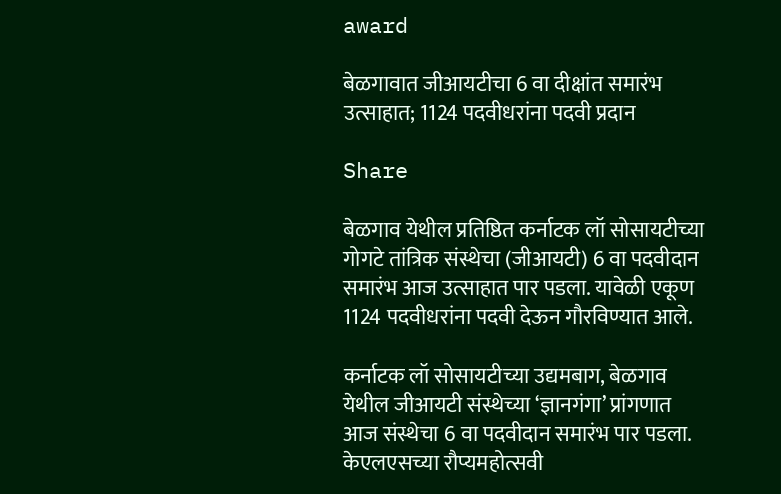award

बेळगावात जीआयटीचा 6 वा दीक्षांत समारंभ उत्साहात; 1124 पदवीधरांना पदवी प्रदान

Share

बेळगाव येथील प्रतिष्ठित कर्नाटक लॉ सोसायटीच्या गोगटे तांत्रिक संस्थेचा (जीआयटी) 6 वा पदवीदान समारंभ आज उत्साहात पार पडला. यावेळी एकूण 1124 पदवीधरांना पदवी देऊन गौरविण्यात आले.

कर्नाटक लॉ सोसायटीच्या उद्यमबाग, बेळगाव येथील जीआयटी संस्थेच्या ‘ज्ञानगंगा’ प्रांगणात आज संस्थेचा 6 वा पदवीदान समारंभ पार पडला. केएलएसच्या रौप्यमहोत्सवी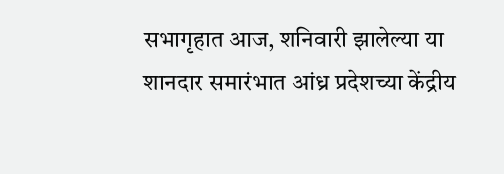सभागृहात आज, शनिवारी झालेल्या या शानदार समारंभात आंध्र प्रदेशच्या केंद्रीय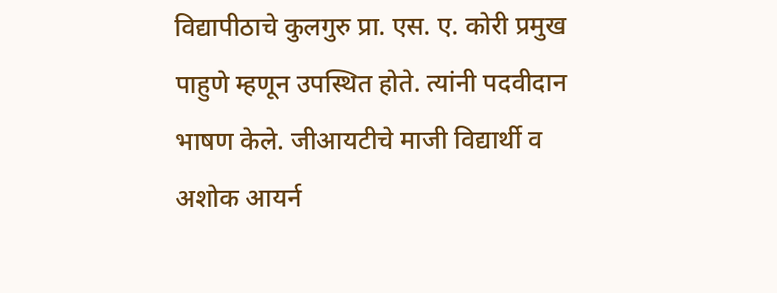विद्यापीठाचे कुलगुरु प्रा. एस. ए. कोरी प्रमुख पाहुणे म्हणून उपस्थित होते. त्यांनी पदवीदान भाषण केले. जीआयटीचे माजी विद्यार्थी व अशोक आयर्न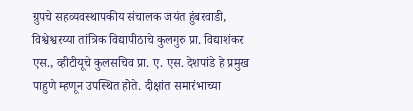ग्रुपचे सहव्यवस्थापकीय संचालक जयंत हुंबरवाडी, विश्वेश्वरय्या तांत्रिक विद्यापीठाचे कुलगुरु प्रा. विद्याशंकर एस., व्हीटीयूचे कुलसचिव प्रा. ए. एस. देशपांडे हे प्रमुख पाहुणे म्हणून उपस्थित होते. दीक्षांत समारंभाच्या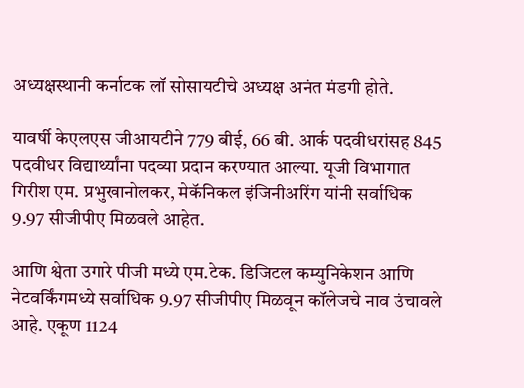अध्यक्षस्थानी कर्नाटक लॉ सोसायटीचे अध्यक्ष अनंत मंडगी होते.

यावर्षी केएलएस जीआयटीने 779 बीई, 66 बी. आर्क पदवीधरांसह 845 पदवीधर विद्यार्थ्यांना पदव्या प्रदान करण्यात आल्या. यूजी विभागात गिरीश एम. प्रभुखानोलकर, मेकॅनिकल इंजिनीअरिंग यांनी सर्वाधिक 9.97 सीजीपीए मिळवले आहेत.

आणि श्वेता उगारे पीजी मध्ये एम.टेक. डिजिटल कम्युनिकेशन आणि नेटवर्किंगमध्ये सर्वाधिक 9.97 सीजीपीए मिळवून कॉलेजचे नाव उंचावले आहे. एकूण 1124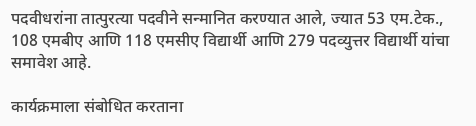पदवीधरांना तात्पुरत्या पदवीने सन्मानित करण्यात आले, ज्यात 53 एम.टेक., 108 एमबीए आणि 118 एमसीए विद्यार्थी आणि 279 पदव्युत्तर विद्यार्थी यांचा समावेश आहे.

कार्यक्रमाला संबोधित करताना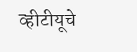व्हीटीयूचे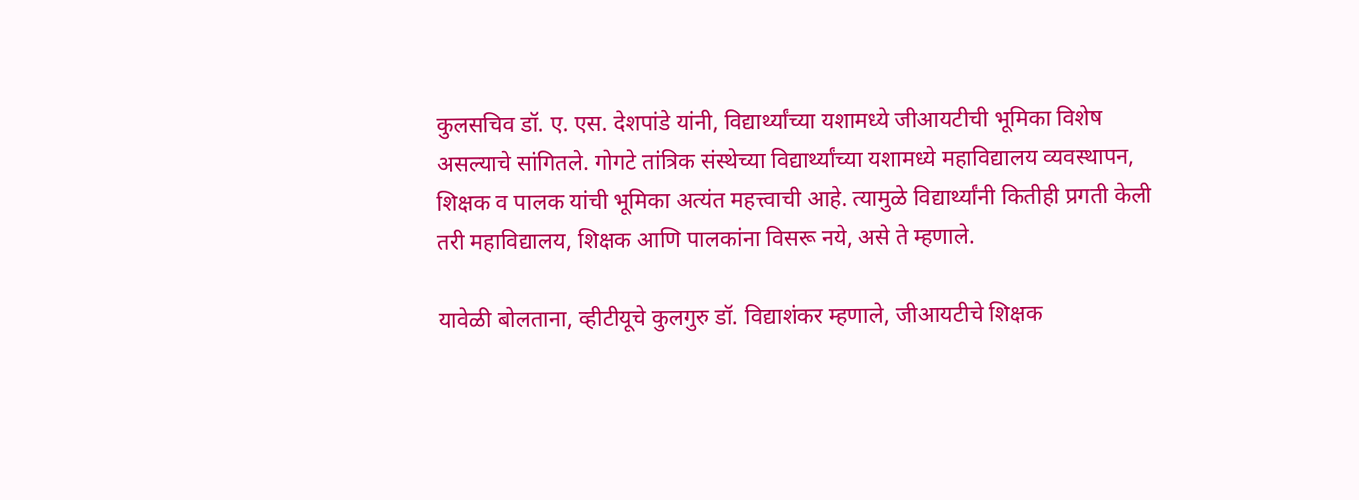कुलसचिव डॉ. ए. एस. देशपांडे यांनी, विद्यार्थ्यांच्या यशामध्ये जीआयटीची भूमिका विशेष असल्याचे सांगितले. गोगटे तांत्रिक संस्थेच्या विद्यार्थ्यांच्या यशामध्ये महाविद्यालय व्यवस्थापन, शिक्षक व पालक यांची भूमिका अत्यंत महत्त्वाची आहे. त्यामुळे विद्यार्थ्यांनी कितीही प्रगती केली तरी महाविद्यालय, शिक्षक आणि पालकांना विसरू नये, असे ते म्हणाले.

यावेळी बोलताना, व्हीटीयूचे कुलगुरु डॉ. विद्याशंकर म्हणाले, जीआयटीचे शिक्षक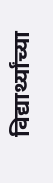विद्यार्थ्यांच्या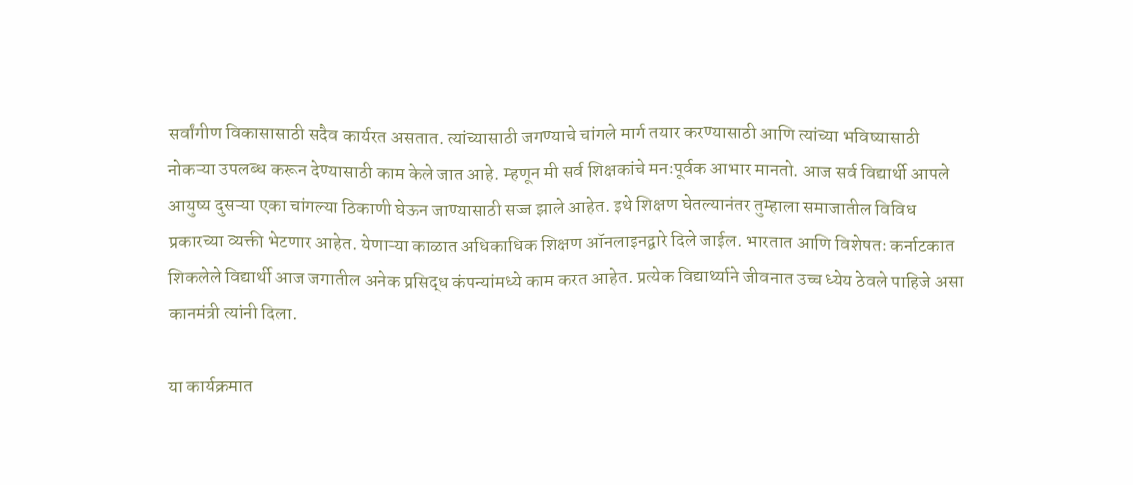सर्वांगीण विकासासाठी सदैव कार्यरत असतात. त्यांच्यासाठी जगण्याचे चांगले मार्ग तयार करण्यासाठी आणि त्यांच्या भविष्यासाठी नोकऱ्या उपलब्ध करून देण्यासाठी काम केले जात आहे. म्हणून मी सर्व शिक्षकांचे मनःपूर्वक आभार मानतो. आज सर्व विद्यार्थी आपले आयुष्य दुसऱ्या एका चांगल्या ठिकाणी घेऊन जाण्यासाठी सज्ज झाले आहेत. इथे शिक्षण घेतल्यानंतर तुम्हाला समाजातील विविध प्रकारच्या व्यक्ती भेटणार आहेत. येणाऱ्या काळात अधिकाधिक शिक्षण ऑनलाइनद्वारे दिले जाईल. भारतात आणि विशेषतः कर्नाटकात शिकलेले विद्यार्थी आज जगातील अनेक प्रसिद्ध कंपन्यांमध्ये काम करत आहेत. प्रत्येक विद्यार्थ्याने जीवनात उच्च ध्येय ठेवले पाहिजे असा कानमंत्री त्यांनी दिला.

या कार्यक्रमात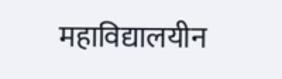महाविद्यालयीन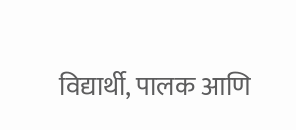विद्यार्थी, पालक आणि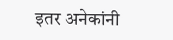इतर अनेकांनी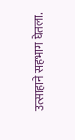उत्साहाने सहभाग घेतला.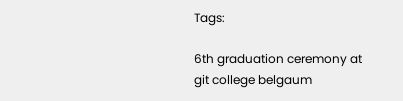Tags:

6th graduation ceremony at git college belgaum